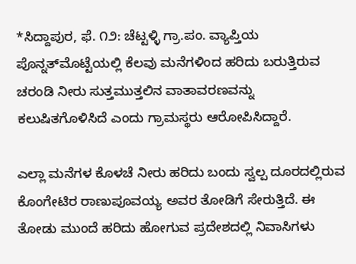*ಸಿದ್ದಾಪುರ, ಫೆ. ೧೨: ಚೆಟ್ಟಳ್ಳಿ ಗ್ರಾ.ಪಂ. ವ್ಯಾಪ್ತಿಯ ಪೊನ್ನತ್‌ಮೊಟ್ಟೆಯಲ್ಲಿ ಕೆಲವು ಮನೆಗಳಿಂದ ಹರಿದು ಬರುತ್ತಿರುವ ಚರಂಡಿ ನೀರು ಸುತ್ತಮುತ್ತಲಿನ ವಾತಾವರಣವನ್ನು ಕಲುಷಿತಗೊಳಿಸಿದೆ ಎಂದು ಗ್ರಾಮಸ್ಥರು ಆರೋಪಿಸಿದ್ದಾರೆ.

ಎಲ್ಲಾ ಮನೆಗಳ ಕೊಳಚೆ ನೀರು ಹರಿದು ಬಂದು ಸ್ವಲ್ಪ ದೂರದಲ್ಲಿರುವ ಕೊಂಗೇಟಿರ ರಾಣುಪೂವಯ್ಯ ಅವರ ತೋಡಿಗೆ ಸೇರುತ್ತಿದೆ. ಈ ತೋಡು ಮುಂದೆ ಹರಿದು ಹೋಗುವ ಪ್ರದೇಶದಲ್ಲಿ ನಿವಾಸಿಗಳು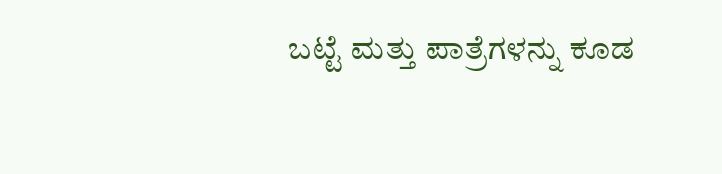ಬಟ್ಟೆ ಮತ್ತು ಪಾತ್ರೆಗಳನ್ನು ಕೂಡ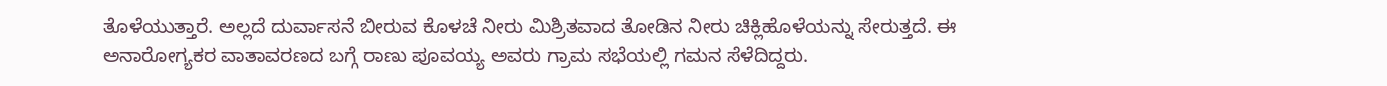ತೊಳೆಯುತ್ತಾರೆ. ಅಲ್ಲದೆ ದುರ್ವಾಸನೆ ಬೀರುವ ಕೊಳಚೆ ನೀರು ಮಿಶ್ರಿತವಾದ ತೋಡಿನ ನೀರು ಚಿಕ್ಲಿಹೊಳೆಯನ್ನು ಸೇರುತ್ತದೆ. ಈ ಅನಾರೋಗ್ಯಕರ ವಾತಾವರಣದ ಬಗ್ಗೆ ರಾಣು ಪೂವಯ್ಯ ಅವರು ಗ್ರಾಮ ಸಭೆಯಲ್ಲಿ ಗಮನ ಸೆಳೆದಿದ್ದರು.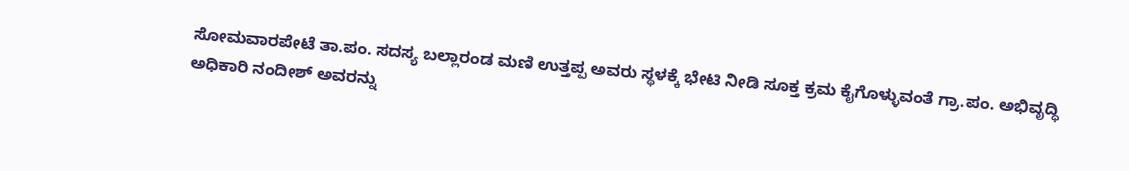ಸೋಮವಾರಪೇಟೆ ತಾ.ಪಂ. ಸದಸ್ಯ ಬಲ್ಲಾರಂಡ ಮಣಿ ಉತ್ತಪ್ಪ ಅವರು ಸ್ಥಳಕ್ಕೆ ಭೇಟಿ ನೀಡಿ ಸೂಕ್ತ ಕ್ರಮ ಕೈಗೊಳ್ಳುವಂತೆ ಗ್ರಾ.ಪಂ. ಅಭಿವೃದ್ಧಿ ಅಧಿಕಾರಿ ನಂದೀಶ್ ಅವರನ್ನು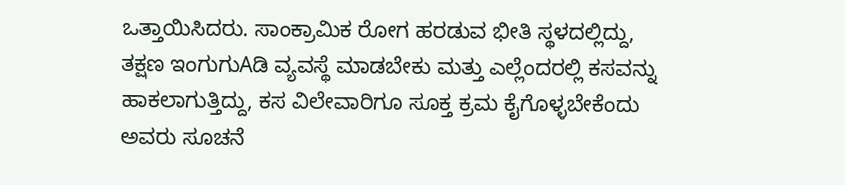ಒತ್ತಾಯಿಸಿದರು. ಸಾಂಕ್ರಾಮಿಕ ರೋಗ ಹರಡುವ ಭೀತಿ ಸ್ಥಳದಲ್ಲಿದ್ದು, ತಕ್ಷಣ ಇಂಗುಗುAಡಿ ವ್ಯವಸ್ಥೆ ಮಾಡಬೇಕು ಮತ್ತು ಎಲ್ಲೆಂದರಲ್ಲಿ ಕಸವನ್ನು ಹಾಕಲಾಗುತ್ತಿದ್ದು, ಕಸ ವಿಲೇವಾರಿಗೂ ಸೂಕ್ತ ಕ್ರಮ ಕೈಗೊಳ್ಳಬೇಕೆಂದು ಅವರು ಸೂಚನೆ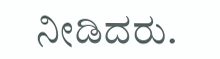ನೀಡಿದರು.